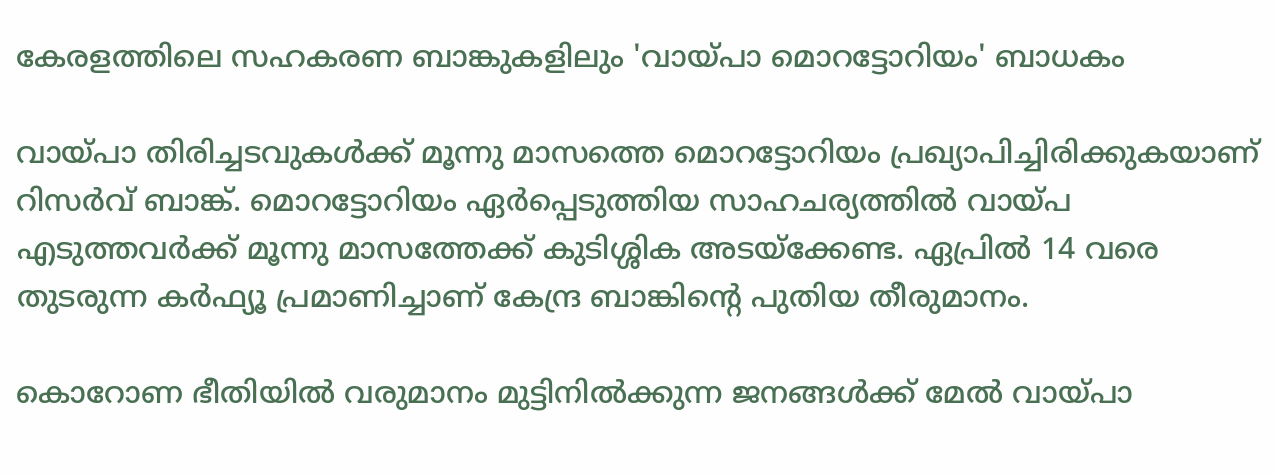കേരളത്തിലെ സഹകരണ ബാങ്കുകളിലും 'വായ്പാ മൊറട്ടോറിയം' ബാധകം

വായ്പാ തിരിച്ചടവുകള്‍ക്ക് മൂന്നു മാസത്തെ മൊറട്ടോറിയം പ്രഖ്യാപിച്ചിരിക്കുകയാണ് റിസര്‍വ് ബാങ്ക്. മൊറട്ടോറിയം ഏര്‍പ്പെടുത്തിയ സാഹചര്യത്തില്‍ വായ്പ എടുത്തവര്‍ക്ക് മൂന്നു മാസത്തേക്ക് കുടിശ്ശിക അടയ്‌ക്കേണ്ട. ഏപ്രില്‍ 14 വരെ തുടരുന്ന കര്‍ഫ്യൂ പ്രമാണിച്ചാണ് കേന്ദ്ര ബാങ്കിന്റെ പുതിയ തീരുമാനം.

കൊറോണ ഭീതിയില്‍ വരുമാനം മുട്ടിനില്‍ക്കുന്ന ജനങ്ങള്‍ക്ക് മേല്‍ വായ്പാ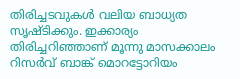തിരിച്ചടവുകള്‍ വലിയ ബാധ്യത സൃഷ്ടിക്കും. ഇക്കാര്യം തിരിച്ചറിഞ്ഞാണ് മൂന്നു മാസക്കാലം റിസര്‍വ് ബാങ്ക് മൊറട്ടോറിയം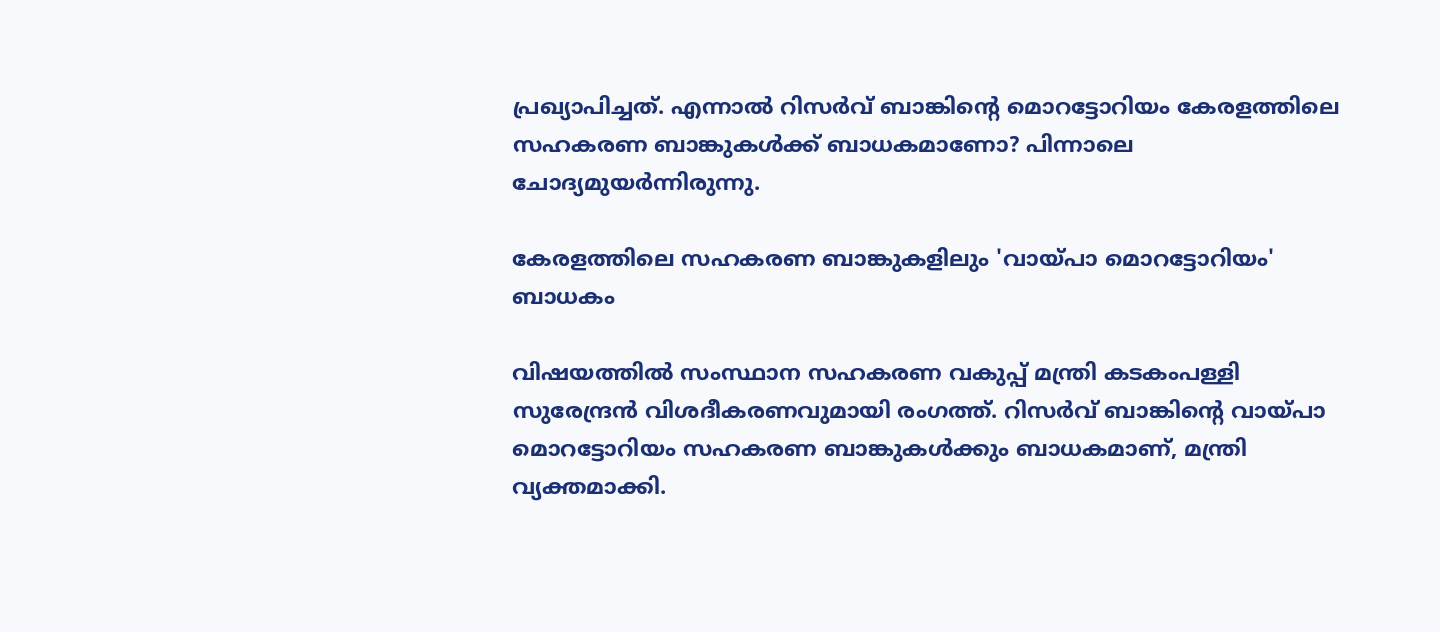പ്രഖ്യാപിച്ചത്. എന്നാല്‍ റിസര്‍വ് ബാങ്കിന്റെ മൊറട്ടോറിയം കേരളത്തിലെ സഹകരണ ബാങ്കുകള്‍ക്ക് ബാധകമാണോ? പിന്നാലെ ചോദ്യമുയര്‍ന്നിരുന്നു.

കേരളത്തിലെ സഹകരണ ബാങ്കുകളിലും 'വായ്പാ മൊറട്ടോറിയം' ബാധകം

വിഷയത്തില്‍ സംസ്ഥാന സഹകരണ വകുപ്പ് മന്ത്രി കടകംപള്ളി സുരേന്ദ്രന്‍ വിശദീകരണവുമായി രംഗത്ത്. റിസര്‍വ് ബാങ്കിന്റെ വായ്പാ മൊറട്ടോറിയം സഹകരണ ബാങ്കുകള്‍ക്കും ബാധകമാണ്, മന്ത്രി വ്യക്തമാക്കി.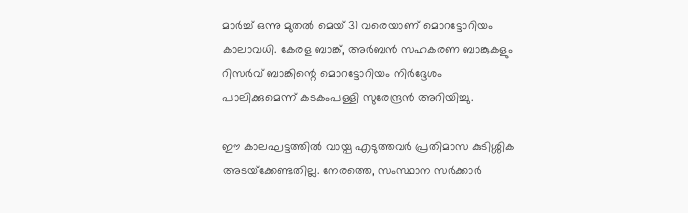മാര്‍ച്ച് ഒന്നു മുതല്‍ മെയ് 31 വരെയാണ് മൊറട്ടോറിയം കാലാവധി. കേരള ബാങ്ക്, അര്‍ബന്‍ സഹകരണ ബാങ്കുകളും റിസര്‍വ് ബാങ്കിന്റെ മൊറട്ടോറിയം നിര്‍ദ്ദേശം പാലിക്കുമെന്ന് കടകംപള്ളി സുരേന്ദ്രന്‍ അറിയിച്ചു.

ഈ കാലഘട്ടത്തില്‍ വായ്പ എടുത്തവര്‍ പ്രതിമാസ കുടിശ്ശിക അടയ്‌ക്കേണ്ടതില്ല. നേരത്തെ, സംസ്ഥാന സര്‍ക്കാര്‍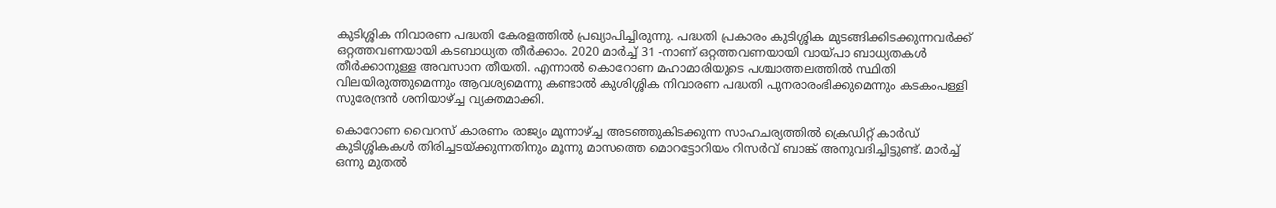കുടിശ്ശിക നിവാരണ പദ്ധതി കേരളത്തില്‍ പ്രഖ്യാപിച്ചിരുന്നു. പദ്ധതി പ്രകാരം കുടിശ്ശിക മുടങ്ങിക്കിടക്കുന്നവര്‍ക്ക് ഒറ്റത്തവണയായി കടബാധ്യത തീര്‍ക്കാം. 2020 മാര്‍ച്ച് 31 -നാണ് ഒറ്റത്തവണയായി വായ്പാ ബാധ്യതകള്‍ തീര്‍ക്കാനുള്ള അവസാന തീയതി. എന്നാല്‍ കൊറോണ മഹാമാരിയുടെ പശ്ചാത്തലത്തില്‍ സ്ഥിതി വിലയിരുത്തുമെന്നും ആവശ്യമെന്നു കണ്ടാല്‍ കുശിശ്ശിക നിവാരണ പദ്ധതി പുനരാരംഭിക്കുമെന്നും കടകംപള്ളി സുരേന്ദ്രന്‍ ശനിയാഴ്ച്ച വ്യക്തമാക്കി.

കൊറോണ വൈറസ് കാരണം രാജ്യം മൂന്നാഴ്ച്ച അടഞ്ഞുകിടക്കുന്ന സാഹചര്യത്തില്‍ ക്രെഡിറ്റ് കാര്‍ഡ് കുടിശ്ശികകള്‍ തിരിച്ചടയ്ക്കുന്നതിനും മൂന്നു മാസത്തെ മൊറട്ടോറിയം റിസര്‍വ് ബാങ്ക് അനുവദിച്ചിട്ടുണ്ട്. മാര്‍ച്ച് ഒന്നു മുതല്‍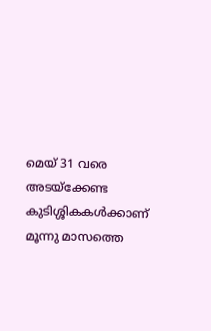മെയ് 31 വരെ അടയ്‌ക്കേണ്ട കുടിശ്ശികകള്‍ക്കാണ് മൂന്നു മാസത്തെ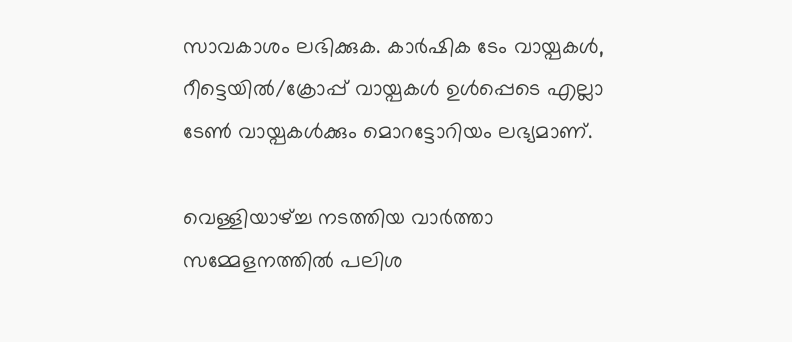സാവകാശം ലഭിക്കുക. കാര്‍ഷിക ടേം വായ്പകള്‍, റീട്ടെയില്‍/ക്രോപ്പ് വായ്പകള്‍ ഉള്‍പ്പെടെ എല്ലാ ടേണ്‍ വായ്പകള്‍ക്കും മൊറട്ടോറിയം ലഭ്യമാണ്.

വെള്ളിയാഴ്ച്ച നടത്തിയ വാര്‍ത്താ സമ്മേളനത്തില്‍ പലിശ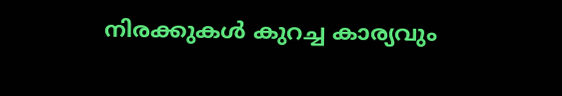നിരക്കുകള്‍ കുറച്ച കാര്യവും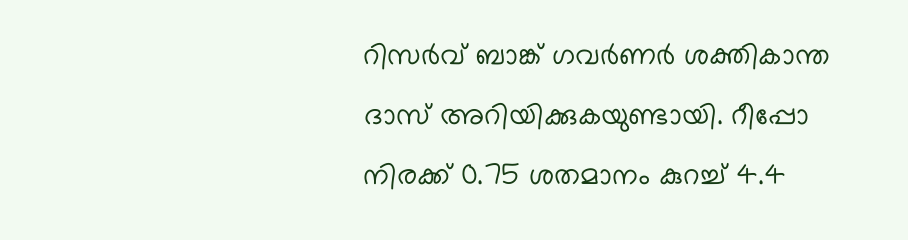റിസര്‍വ് ബാങ്ക് ഗവര്‍ണര്‍ ശക്തികാന്ത ദാസ് അറിയിക്കുകയുണ്ടായി. റീപ്പോ നിരക്ക് 0.75 ശതമാനം കുറച്ച് 4.4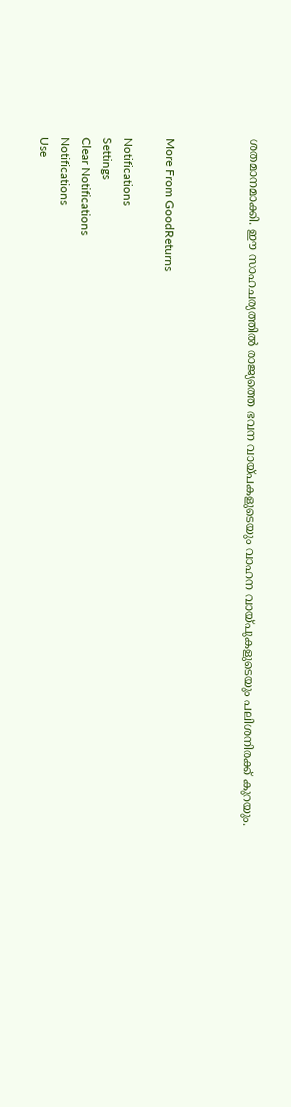ശതമാനമാക്കി. ഈ സാഹചര്യത്തില്‍ രാജ്യത്തെ ഭവന വായ്പകളുടെയും വാഹന വായ്പുകളുടെയും പലിശനിരക്ക് കുറയും.



More From GoodReturns

Notifications
Settings
Clear Notifications
Notifications
Use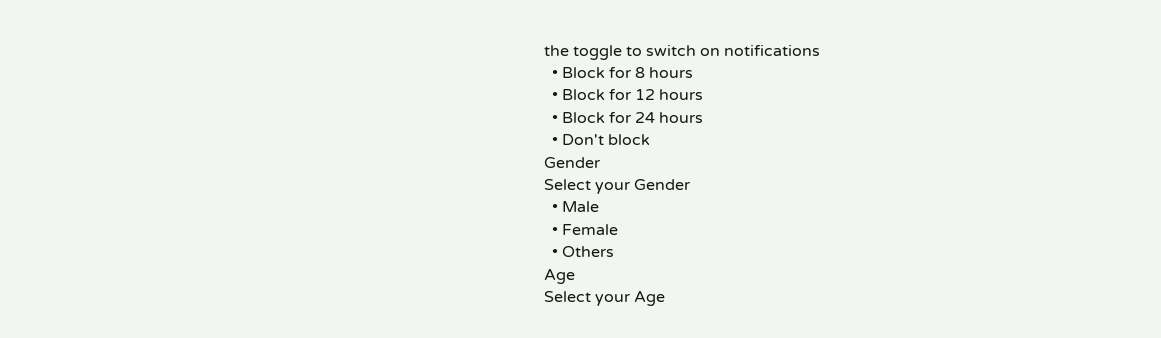the toggle to switch on notifications
  • Block for 8 hours
  • Block for 12 hours
  • Block for 24 hours
  • Don't block
Gender
Select your Gender
  • Male
  • Female
  • Others
Age
Select your Age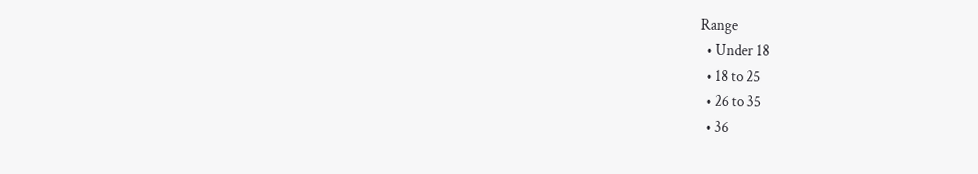Range
  • Under 18
  • 18 to 25
  • 26 to 35
  • 36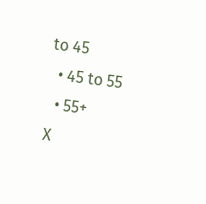to 45
  • 45 to 55
  • 55+
X